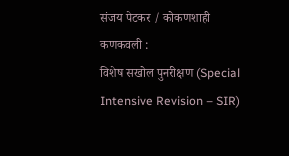संजय पेटकर / कोकणशाही कणकवली :
विशेष सखोल पुनरीक्षण (Special Intensive Revision – SIR)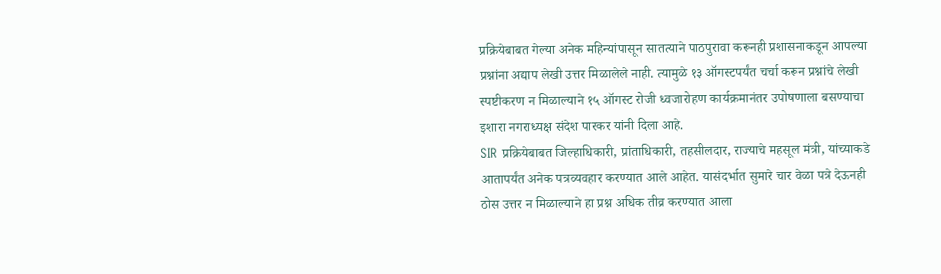प्रक्रियेबाबत गेल्या अनेक महिन्यांपासून सातत्याने पाठपुरावा करूनही प्रशासनाकडून आपल्या प्रश्नांना अद्याप लेखी उत्तर मिळालेले नाही. त्यामुळे १३ ऑगस्टपर्यंत चर्चा करून प्रश्नांचे लेखी स्पष्टीकरण न मिळाल्याने १५ ऑगस्ट रोजी ध्वजारोहण कार्यक्रमानंतर उपोषणाला बसण्याचा इशारा नगराध्यक्ष संदेश पारकर यांनी दिला आहे.
SIR प्रक्रियेबाबत जिल्हाधिकारी, प्रांताधिकारी, तहसीलदार, राज्याचे महसूल मंत्री, यांच्याकडे आतापर्यंत अनेक पत्रव्यवहार करण्यात आले आहेत. यासंदर्भात सुमारे चार वेळा पत्रे देऊनही ठोस उत्तर न मिळाल्याने हा प्रश्न अधिक तीव्र करण्यात आला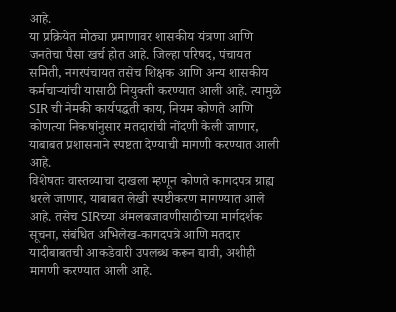आहे.
या प्रक्रियेत मोठ्या प्रमाणावर शासकीय यंत्रणा आणि जनतेचा पैसा खर्च होत आहे. जिल्हा परिषद, पंचायत समिती, नगरपंचायत तसेच शिक्षक आणि अन्य शासकीय कर्मचाऱ्यांची यासाठी नियुक्ती करण्यात आली आहे. त्यामुळे SIR ची नेमकी कार्यपद्धती काय, नियम कोणते आणि कोणत्या निकषांनुसार मतदारांची नोंदणी केली जाणार, याबाबत प्रशासनाने स्पष्टता देण्याची मागणी करण्यात आली आहे.
विशेषतः वास्तव्याचा दाखला म्हणून कोणते कागदपत्र ग्राह्य धरले जाणार, याबाबत लेखी स्पष्टीकरण मागण्यात आले आहे. तसेच SIRच्या अंमलबजावणीसाठीच्या मार्गदर्शक सूचना, संबंधित अभिलेख-कागदपत्रे आणि मतदार यादीबाबतची आकडेवारी उपलब्ध करून द्यावी, अशीही मागणी करण्यात आली आहे.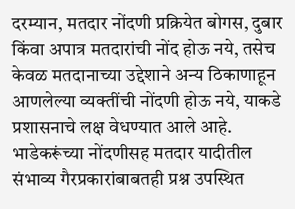दरम्यान, मतदार नोंदणी प्रक्रियेत बोगस, दुबार किंवा अपात्र मतदारांची नोंद होऊ नये, तसेच केवळ मतदानाच्या उद्देशाने अन्य ठिकाणाहून आणलेल्या व्यक्तींची नोंदणी होऊ नये, याकडे प्रशासनाचे लक्ष वेधण्यात आले आहे. भाडेकरूंच्या नोंदणीसह मतदार यादीतील संभाव्य गैरप्रकारांबाबतही प्रश्न उपस्थित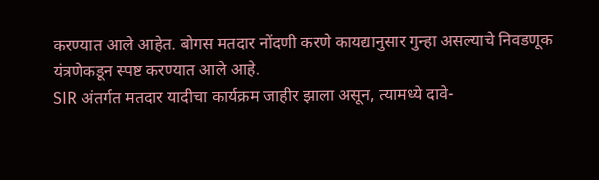करण्यात आले आहेत. बोगस मतदार नोंदणी करणे कायद्यानुसार गुन्हा असल्याचे निवडणूक यंत्रणेकडून स्पष्ट करण्यात आले आहे.
SIR अंतर्गत मतदार यादीचा कार्यक्रम जाहीर झाला असून, त्यामध्ये दावे-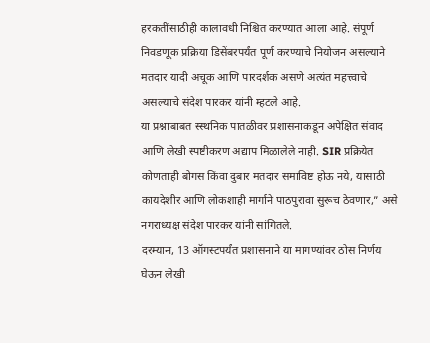हरकतींसाठीही कालावधी निश्चित करण्यात आला आहे. संपूर्ण निवडणूक प्रक्रिया डिसेंबरपर्यंत पूर्ण करण्याचे नियोजन असल्याने मतदार यादी अचूक आणि पारदर्शक असणे अत्यंत महत्त्वाचे असल्याचे संदेश पारकर यांनी म्हटले आहे.
या प्रश्नाबाबत स्स्थनिक पातळीवर प्रशासनाकडून अपेक्षित संवाद आणि लेखी स्पष्टीकरण अद्याप मिळालेले नाही. SIR प्रक्रियेत कोणताही बोगस किंवा दुबार मतदार समाविष्ट होऊ नये, यासाठी कायदेशीर आणि लोकशाही मार्गाने पाठपुरावा सुरूच ठेवणार,” असे नगराध्यक्ष संदेश पारकर यांनी सांगितले.
दरम्यान, 13 ऑगस्टपर्यंत प्रशासनाने या मागण्यांवर ठोस निर्णय घेऊन लेखी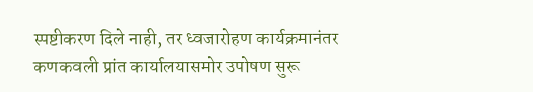स्पष्टीकरण दिले नाही, तर ध्वजारोहण कार्यक्रमानंतर कणकवली प्रांत कार्यालयासमोर उपोषण सुरू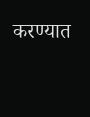करण्यात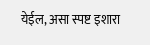येईल, असा स्पष्ट इशारा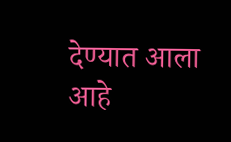देण्यात आला आहे